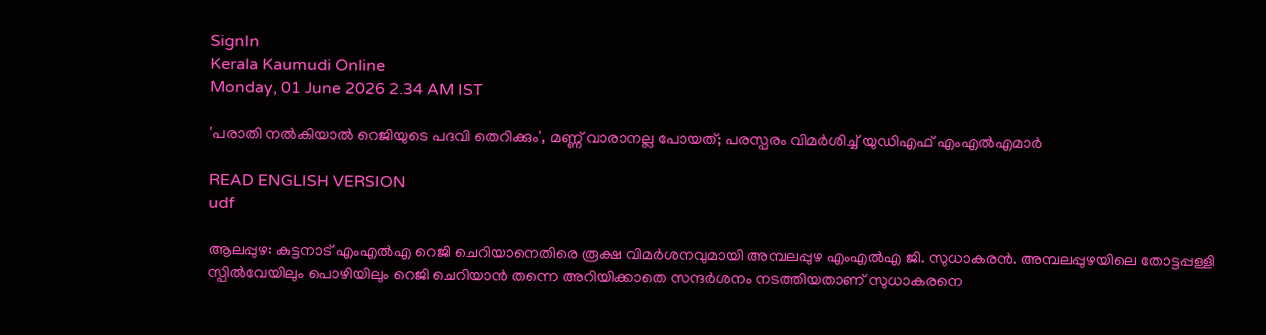SignIn
Kerala Kaumudi Online
Monday, 01 June 2026 2.34 AM IST

'പരാതി നല്‍കിയാല്‍ റെജിയുടെ പദവി തെറിക്കും', മണ്ണ് വാരാനല്ല പോയത്; പരസ്പരം വിമര്‍ശിച്ച് യുഡിഎഫ് എംഎല്‍എമാര്‍

READ ENGLISH VERSION
udf

ആലപ്പുഴ: കുട്ടനാട് എംഎല്‍എ റെജി ചെറിയാനെതിരെ രൂക്ഷ വിമര്‍ശനവുമായി അമ്പലപ്പുഴ എംഎല്‍എ ജി. സുധാകരന്‍. അമ്പലപ്പുഴയിലെ തോട്ടപ്പള്ളി സ്പില്‍വേയിലും പൊഴിയിലും റെജി ചെറിയാന്‍ തന്നെ അറിയിക്കാതെ സന്ദര്‍ശനം നടത്തിയതാണ് സുധാകരനെ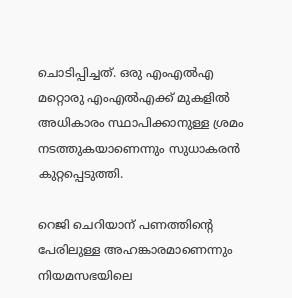ചൊടിപ്പിച്ചത്. ഒരു എംഎല്‍എ മറ്റൊരു എംഎല്‍എക്ക് മുകളില്‍ അധികാരം സ്ഥാപിക്കാനുള്ള ശ്രമം നടത്തുകയാണെന്നും സുധാകരന്‍ കുറ്റപ്പെടുത്തി.

റെജി ചെറിയാന് പണത്തിന്റെ പേരിലുള്ള അഹങ്കാരമാണെന്നും നിയമസഭയിലെ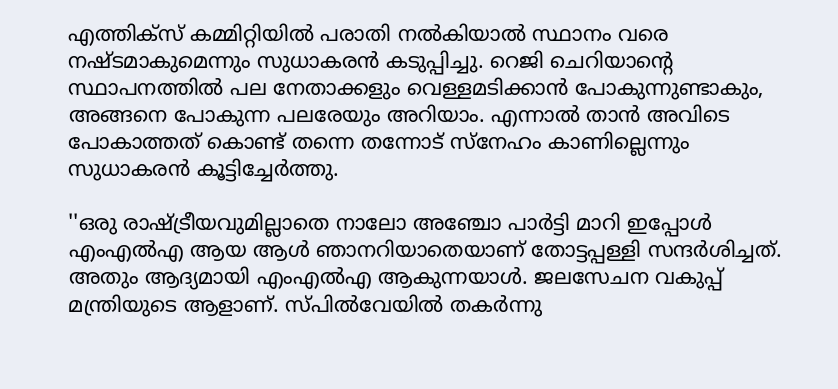എത്തിക്‌സ് കമ്മിറ്റിയില്‍ പരാതി നല്‍കിയാല്‍ സ്ഥാനം വരെ നഷ്ടമാകുമെന്നും സുധാകരന്‍ കടുപ്പിച്ചു. റെജി ചെറിയാന്റെ സ്ഥാപനത്തില്‍ പല നേതാക്കളും വെള്ളമടിക്കാന്‍ പോകുന്നുണ്ടാകും, അങ്ങനെ പോകുന്ന പലരേയും അറിയാം. എന്നാല്‍ താന്‍ അവിടെ പോകാത്തത് കൊണ്ട് തന്നെ തന്നോട് സ്‌നേഹം കാണില്ലെന്നും സുധാകരന്‍ കൂട്ടിച്ചേര്‍ത്തു.

''ഒരു രാഷ്ട്രീയവുമില്ലാതെ നാലോ അഞ്ചോ പാര്‍ട്ടി മാറി ഇപ്പോള്‍ എംഎല്‍എ ആയ ആള്‍ ഞാനറിയാതെയാണ് തോട്ടപ്പള്ളി സന്ദര്‍ശിച്ചത്. അതും ആദ്യമായി എംഎല്‍എ ആകുന്നയാള്‍. ജലസേചന വകുപ്പ് മന്ത്രിയുടെ ആളാണ്. സ്പില്‍വേയില്‍ തകര്‍ന്നു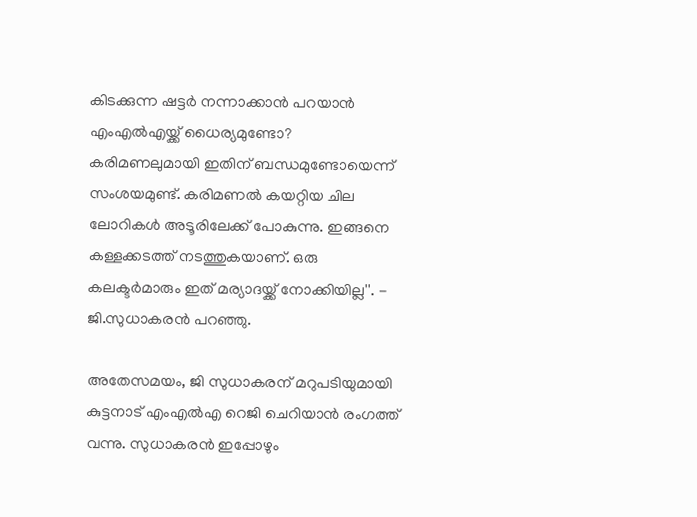കിടക്കുന്ന ഷട്ടര്‍ നന്നാക്കാന്‍ പറയാന്‍ എംഎല്‍എയ്ക്ക് ധൈര്യമുണ്ടോ? കരിമണലുമായി ഇതിന് ബന്ധമുണ്ടോയെന്ന് സംശയമുണ്ട്. കരിമണല്‍ കയറ്റിയ ചില ലോറികള്‍ അടൂരിലേക്ക് പോകുന്നു. ഇങ്ങനെ കള്ളക്കടത്ത് നടത്തുകയാണ്. ഒരു കലക്ടര്‍മാരും ഇത് മര്യാദയ്ക്ക് നോക്കിയില്ല''. - ജി.സുധാകരന്‍ പറഞ്ഞു.

അതേസമയം, ജി സുധാകരന് മറുപടിയുമായി കുട്ടനാട് എംഎല്‍എ റെജി ചെറിയാന്‍ രംഗത്ത് വന്നു. സുധാകരന്‍ ഇപ്പോഴും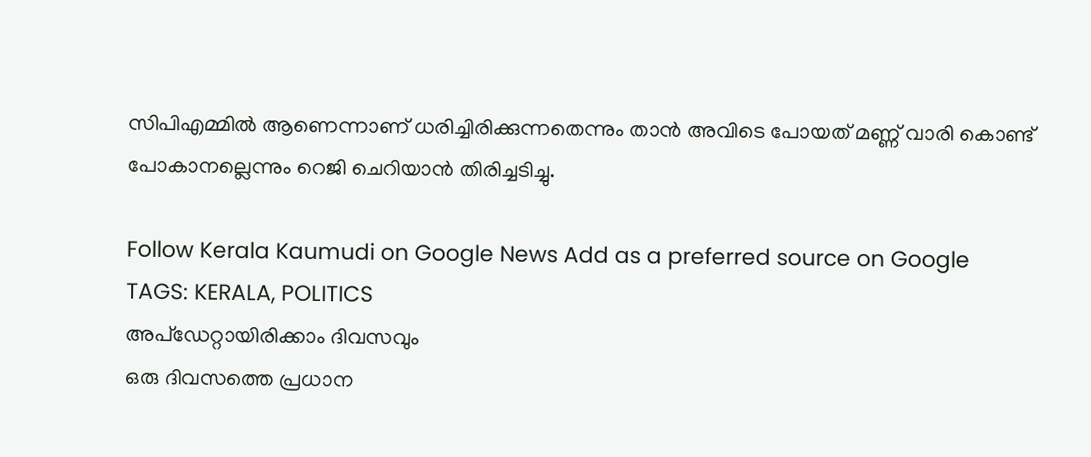സിപിഎമ്മില്‍ ആണെന്നാണ് ധരിച്ചിരിക്കുന്നതെന്നും താന്‍ അവിടെ പോയത് മണ്ണ് വാരി കൊണ്ട് പോകാനല്ലെന്നും റെജി ചെറിയാന്‍ തിരിച്ചടിച്ചു.

Follow Kerala Kaumudi on Google News Add as a preferred source on Google
TAGS: KERALA, POLITICS
അപ്ഡേറ്റായിരിക്കാം ദിവസവും
ഒരു ദിവസത്തെ പ്രധാന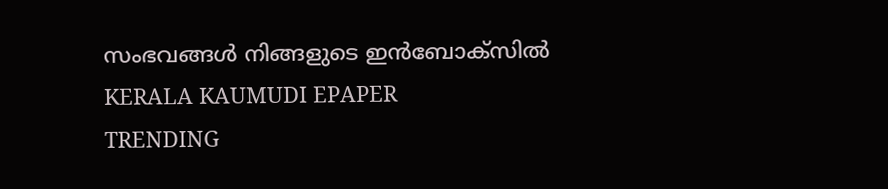സംഭവങ്ങൾ നിങ്ങളുടെ ഇൻബോക്സിൽ
KERALA KAUMUDI EPAPER
TRENDING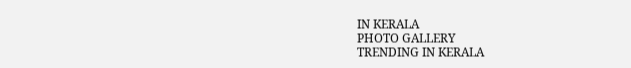IN KERALA
PHOTO GALLERY
TRENDING IN KERALA